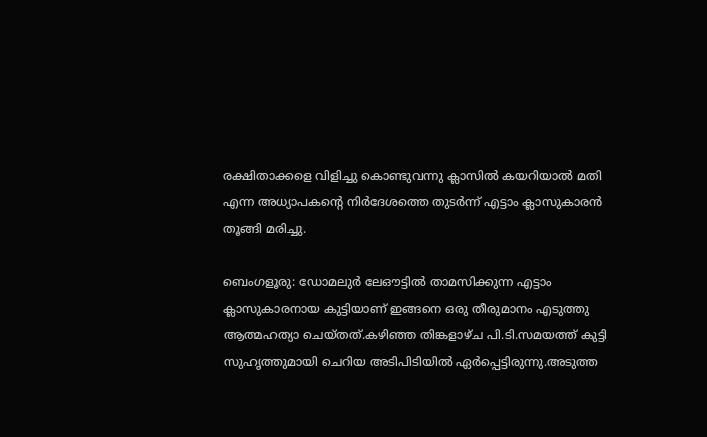രക്ഷിതാക്കളെ വിളിച്ചു കൊണ്ടുവന്നു ക്ലാസില്‍ കയറിയാല്‍ മതി എന്ന അധ്യാപകന്‍റെ നിര്‍ദേശത്തെ തുടര്‍ന്ന് എട്ടാം ക്ലാസുകാരന്‍ തൂങ്ങി മരിച്ചു.

ബെംഗളൂരു: ഡോമലുര്‍ ലേഔട്ടില്‍ താമസിക്കുന്ന എട്ടാം ക്ലാസുകാരനായ കുട്ടിയാണ് ഇങ്ങനെ ഒരു തീരുമാനം എടുത്തു ആത്മഹത്യാ ചെയ്തത്.കഴിഞ്ഞ തിങ്കളാഴ്ച പി.ടി.സമയത്ത് കുട്ടി സുഹൃത്തുമായി ചെറിയ അടിപിടിയില്‍ ഏര്‍പ്പെട്ടിരുന്നു.അടുത്ത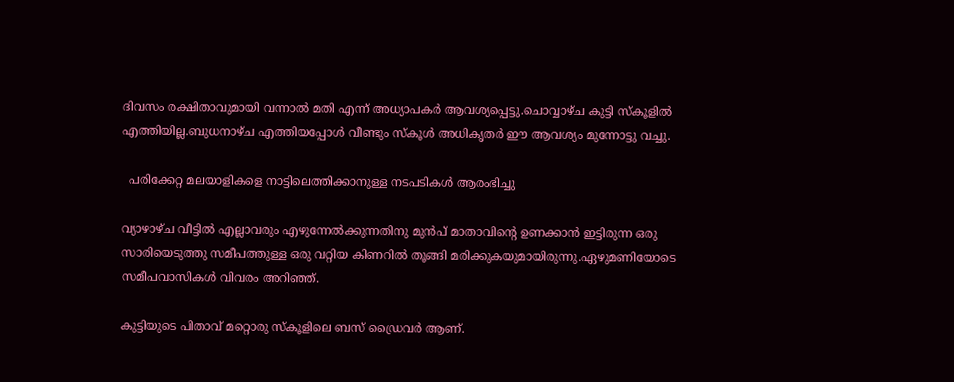ദിവസം രക്ഷിതാവുമായി വന്നാല്‍ മതി എന്ന് അധ്യാപകര്‍ ആവശ്യപ്പെട്ടു.ചൊവ്വാഴ്ച കുട്ടി സ്കൂളില്‍ എത്തിയില്ല.ബുധനാഴ്ച എത്തിയപ്പോള്‍ വീണ്ടും സ്കൂള്‍ അധികൃതര്‍ ഈ ആവശ്യം മുന്നോട്ടു വച്ചു.

  പരിക്കേറ്റ മലയാളികളെ നാട്ടിലെത്തിക്കാനുള്ള നടപടികൾ ആരംഭിച്ചു

വ്യാഴാഴ്ച വീട്ടില്‍ എല്ലാവരും എഴുന്നേല്‍ക്കുന്നതിനു മുന്‍പ് മാതാവിന്റെ ഉണക്കാന്‍ ഇട്ടിരുന്ന ഒരു സാരിയെടുത്തു സമീപത്തുള്ള ഒരു വറ്റിയ കിണറില്‍ തൂങ്ങി മരിക്കുകയുമായിരുന്നു.ഏഴുമണിയോടെ സമീപവാസികള്‍ വിവരം അറിഞ്ഞ്.

കുട്ടിയുടെ പിതാവ് മറ്റൊരു സ്കൂളിലെ ബസ് ഡ്രൈവര്‍ ആണ്.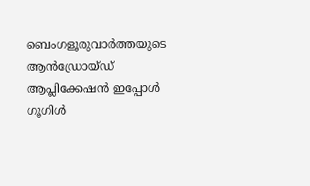ബെംഗളൂരുവാർത്തയുടെ ആൻഡ്രോയ്ഡ് ആപ്ലിക്കേഷൻ ഇപ്പോൾ ഗൂഗിൾ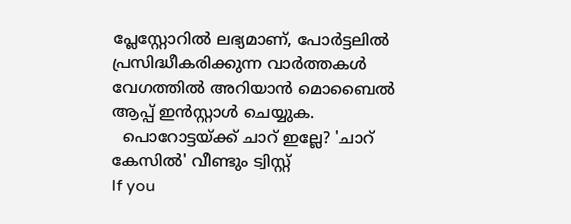പ്ലേസ്റ്റോറിൽ ലഭ്യമാണ്, പോർട്ടലിൽ പ്രസിദ്ധീകരിക്കുന്ന വാർത്തകൾ വേഗത്തിൽ അറിയാൻ മൊബൈൽ ആപ്പ് ഇൻസ്റ്റാൾ ചെയ്യുക.
  പൊറോട്ടയ്ക്ക് ചാറ് ഇല്ലേ? 'ചാറ് കേസിൽ' വീണ്ടും ട്വിസ്റ്റ്
If you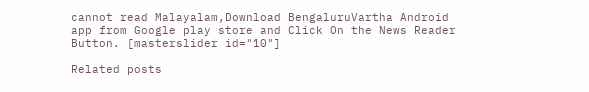cannot read Malayalam,Download BengaluruVartha Android app from Google play store and Click On the News Reader Button. [masterslider id="10"]

Related posts